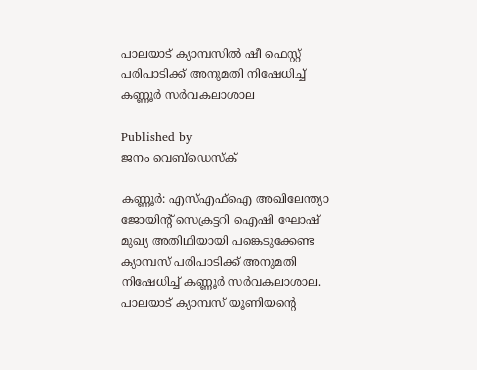പാലയാട് ക്യാമ്പസിൽ ഷീ ഫെസ്റ്റ് പരിപാടിക്ക് അനുമതി നിഷേധിച്ച് കണ്ണൂർ സർവകലാശാല

Published by
ജനം വെബ്‌ഡെസ്ക്

കണ്ണൂർ: എസ്എഫ്‌ഐ അഖിലേന്ത്യാ ജോയിന്റ് സെക്രട്ടറി ഐഷി ഘോഷ് മുഖ്യ അതിഥിയായി പങ്കെടുക്കേണ്ട ക്യാമ്പസ് പരിപാടിക്ക് അനുമതി നിഷേധിച്ച് കണ്ണൂർ സർവകലാശാല. പാലയാട് ക്യാമ്പസ് യൂണിയന്റെ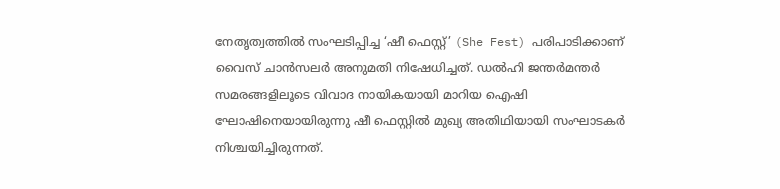നേതൃത്വത്തിൽ സംഘടിപ്പിച്ച ‘ഷീ ഫെസ്റ്റ്’ (She Fest) പരിപാടിക്കാണ് വൈസ് ചാൻസലർ അനുമതി നിഷേധിച്ചത്. ഡൽഹി ജന്തർമന്തർ സമരങ്ങളിലൂടെ വിവാദ നായികയായി മാറിയ ഐഷി ഘോഷിനെയായിരുന്നു ഷീ ഫെസ്റ്റിൽ മുഖ്യ അതിഥിയായി സംഘാടകർ നിശ്ചയിച്ചിരുന്നത്.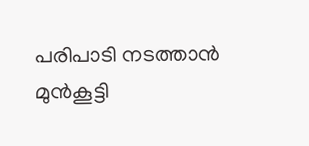പരിപാടി നടത്താൻ മുൻകൂട്ടി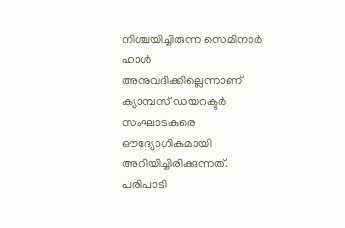നിശ്ചയിച്ചിരുന്ന സെമിനാർ ഹാൾ അനുവദിക്കില്ലെന്നാണ് ക്യാമ്പസ് ഡയറക്ടർ സംഘാടകരെ ഔദ്യോഗികമായി അറിയിച്ചിരിക്കുന്നത്. പരിപാടി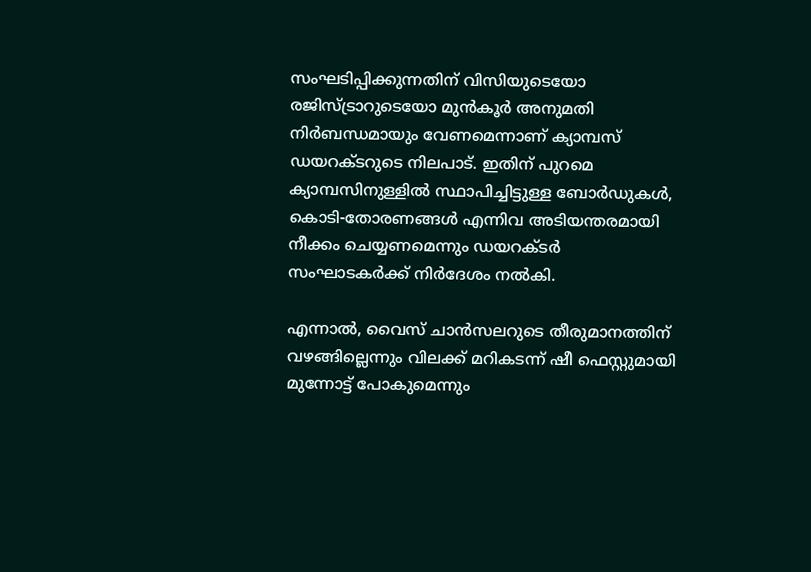സംഘടിപ്പിക്കുന്നതിന് വിസിയുടെയോ രജിസ്ട്രാറുടെയോ മുൻകൂർ അനുമതി നിർബന്ധമായും വേണമെന്നാണ് ക്യാമ്പസ് ഡയറക്ടറുടെ നിലപാട്. ഇതിന് പുറമെ ക്യാമ്പസിനുള്ളിൽ സ്ഥാപിച്ചിട്ടുള്ള ബോർഡുകൾ, കൊടി-തോരണങ്ങൾ എന്നിവ അടിയന്തരമായി നീക്കം ചെയ്യണമെന്നും ഡയറക്ടർ സംഘാടകർക്ക് നിർദേശം നൽകി.

എന്നാൽ, വൈസ് ചാൻസലറുടെ തീരുമാനത്തിന് വഴങ്ങില്ലെന്നും വിലക്ക് മറികടന്ന് ഷീ ഫെസ്റ്റുമായി മുന്നോട്ട് പോകുമെന്നും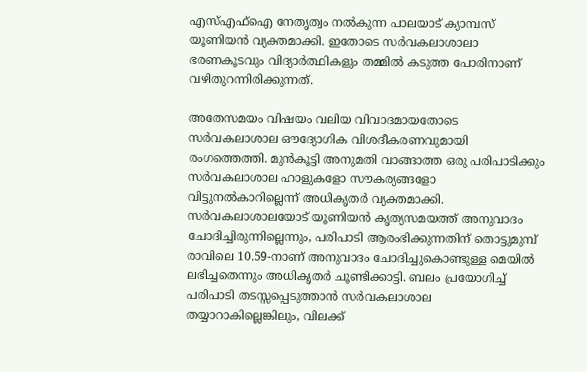എസ്എഫ്ഐ നേതൃത്വം നൽകുന്ന പാലയാട് ക്യാമ്പസ് യൂണിയൻ വ്യക്തമാക്കി. ഇതോടെ സർവകലാശാലാ ഭരണകൂടവും വിദ്യാർത്ഥികളും തമ്മിൽ കടുത്ത പോരിനാണ് വഴിതുറന്നിരിക്കുന്നത്.

അതേസമയം വിഷയം വലിയ വിവാദമായതോടെ സർവകലാശാല ഔദ്യോഗിക വിശദീകരണവുമായി രംഗത്തെത്തി. മുൻകൂട്ടി അനുമതി വാങ്ങാത്ത ഒരു പരിപാടിക്കും സർവകലാശാല ഹാളുകളോ സൗകര്യങ്ങളോ വിട്ടുനൽകാറില്ലെന്ന് അധികൃതർ വ്യക്തമാക്കി. സർവകലാശാലയോട് യൂണിയൻ കൃത്യസമയത്ത് അനുവാദം ചോദിച്ചിരുന്നില്ലെന്നും, പരിപാടി ആരംഭിക്കുന്നതിന് തൊട്ടുമുമ്പ് രാവിലെ 10.59-നാണ് അനുവാദം ചോദിച്ചുകൊണ്ടുള്ള മെയിൽ ലഭിച്ചതെന്നും അധികൃതർ ചൂണ്ടിക്കാട്ടി. ബലം പ്രയോഗിച്ച് പരിപാടി തടസ്സപ്പെടുത്താൻ സർവകലാശാല തയ്യാറാകില്ലെങ്കിലും, വിലക്ക്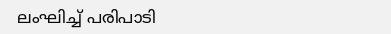ലംഘിച്ച് പരിപാടി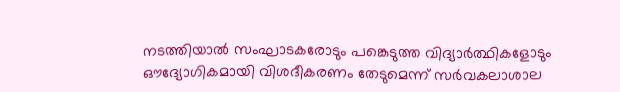നടത്തിയാൽ സംഘാടകരോടും പങ്കെടുത്ത വിദ്യാർത്ഥികളോടും ഔദ്യോഗികമായി വിശദീകരണം തേടുമെന്ന് സർവകലാശാല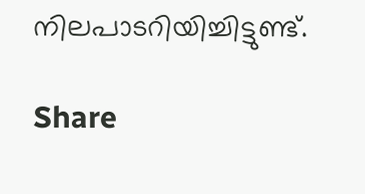നിലപാടറിയിച്ചിട്ടുണ്ട്.

Share